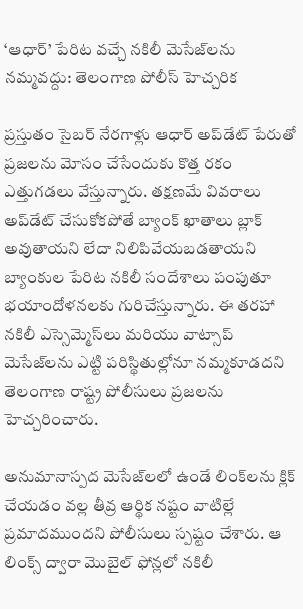‘ఆధార్’ పేరిట వచ్చే నకిలీ మెసేజ్‌లను నమ్మవద్దు: తెలంగాణ పోలీస్ హెచ్చరిక

ప్రస్తుతం సైబర్ నేరగాళ్లు ఆధార్ అప్‌డేట్ పేరుతో ప్రజలను మోసం చేసేందుకు కొత్త రకం ఎత్తుగడలు వేస్తున్నారు. తక్షణమే వివరాలు అప్‌డేట్ చేసుకోకపోతే బ్యాంక్ ఖాతాలు బ్లాక్ అవుతాయని లేదా నిలిపివేయబడతాయని బ్యాంకుల పేరిట నకిలీ సందేశాలు పంపుతూ భయాందోళనలకు గురిచేస్తున్నారు. ఈ తరహా నకిలీ ఎస్సెమ్మెస్‌లు మరియు వాట్సాప్ మెసేజ్‌లను ఎట్టి పరిస్థితుల్లోనూ నమ్మకూడదని తెలంగాణ రాష్ట్ర పోలీసులు ప్రజలను హెచ్చరించారు.

అనుమానాస్పద మెసేజ్‌లలో ఉండే లింక్‌లను క్లిక్ చేయడం వల్ల తీవ్ర ఆర్థిక నష్టం వాటిల్లే ప్రమాదముందని పోలీసులు స్పష్టం చేశారు. ఆ లింక్స్ ద్వారా మొబైల్ ఫోన్లలో నకిలీ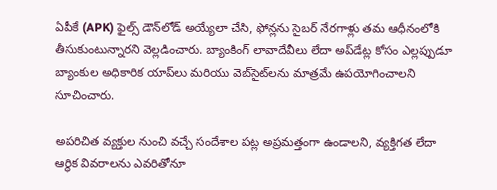ఏపీకే (APK) ఫైల్స్ డౌన్‌లోడ్ అయ్యేలా చేసి, ఫోన్లను సైబర్ నేరగాళ్లు తమ ఆధీనంలోకి తీసుకుంటున్నారని వెల్లడించారు. బ్యాంకింగ్ లావాదేవీలు లేదా అప్‌డేట్ల కోసం ఎల్లప్పుడూ బ్యాంకుల అధికారిక యాప్‌లు మరియు వెబ్‌సైట్‌లను మాత్రమే ఉపయోగించాలని సూచించారు.

అపరిచిత వ్యక్తుల నుంచి వచ్చే సందేశాల పట్ల అప్రమత్తంగా ఉండాలని, వ్యక్తిగత లేదా ఆర్థిక వివరాలను ఎవరితోనూ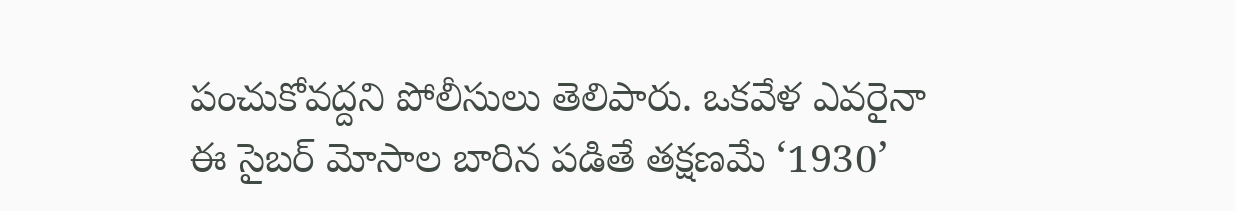పంచుకోవద్దని పోలీసులు తెలిపారు. ఒకవేళ ఎవరైనా ఈ సైబర్ మోసాల బారిన పడితే తక్షణమే ‘1930’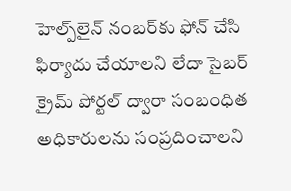హెల్ప్‌లైన్ నంబర్‌కు ఫోన్ చేసి ఫిర్యాదు చేయాలని లేదా సైబర్ క్రైమ్ పోర్టల్‌ ద్వారా సంబంధిత అధికారులను సంప్రదించాలని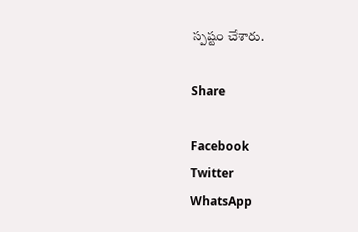స్పష్టం చేశారు.

Share

Facebook
Twitter
WhatsApp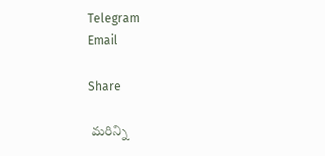Telegram
Email

Share

 మరిన్ని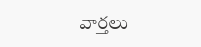వార్తలు